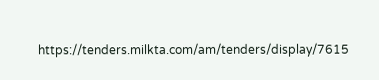https://tenders.milkta.com/am/tenders/display/7615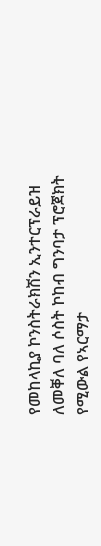የመከላኪያ ኮንስትራክሽን ኢንተርፕራይዝ ለመቐለ ባለ ሶስት ኮከብ ግንባታ ፕሮጀክት የሚውል የኣርማታ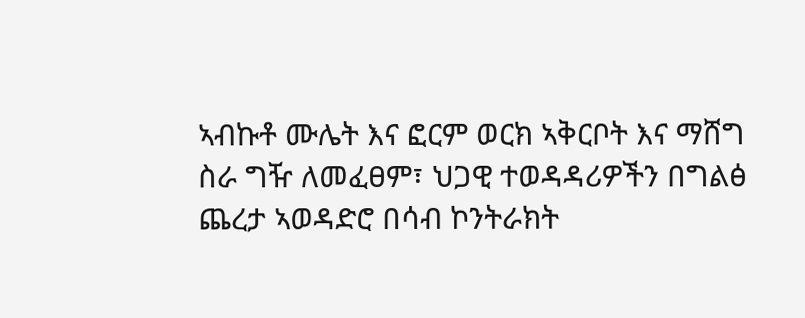ኣብኩቶ ሙሌት እና ፎርም ወርክ ኣቅርቦት እና ማሸግ ስራ ግዥ ለመፈፀም፣ ህጋዊ ተወዳዳሪዎችን በግልፅ ጨረታ ኣወዳድሮ በሳብ ኮንትራክት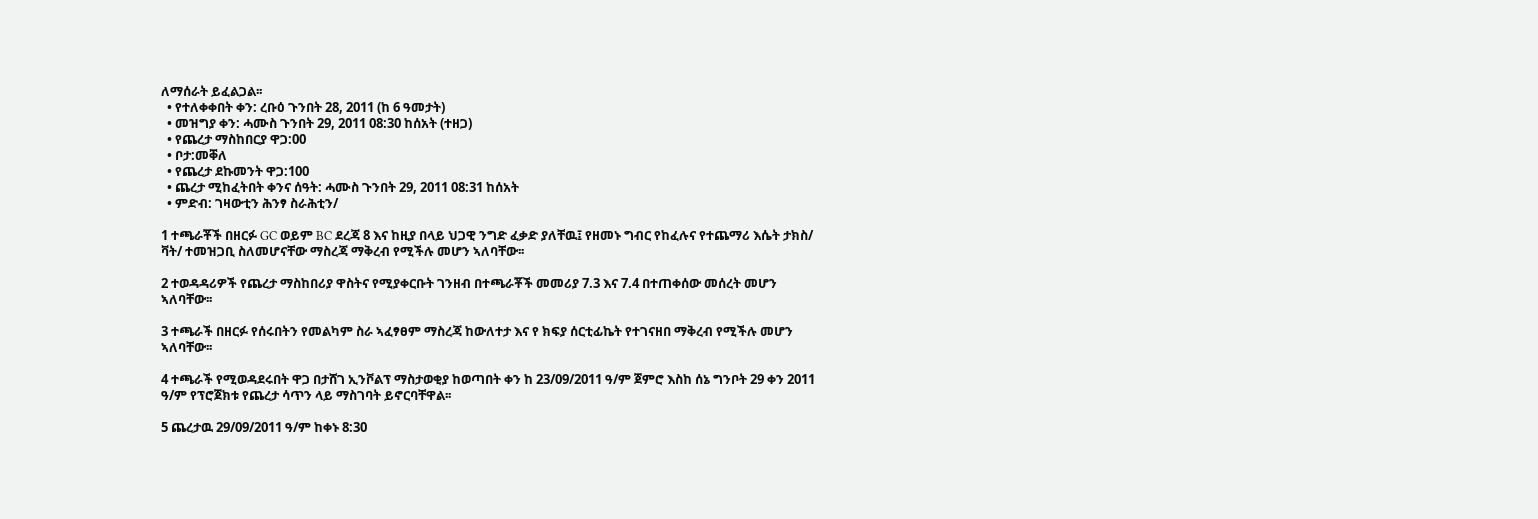ለማሰራት ይፈልጋል፡፡
  • የተለቀቀበት ቀን: ረቡዕ ጉንበት 28, 2011 (ከ 6 ዓመታት)
  • መዝግያ ቀን: ሓሙስ ጉንበት 29, 2011 08:30 ከሰአት (ተዘጋ)
  • የጨረታ ማስከበርያ ዋጋ:00
  • ቦታ:መቐለ
  • የጨረታ ደኩመንት ዋጋ:100
  • ጨረታ ሚከፈትበት ቀንና ሰዓት: ሓሙስ ጉንበት 29, 2011 08:31 ከሰአት
  • ምድብ: ገዛውቲን ሕንፃ ስራሕቲን/

1 ተጫራቾች በዘርፉ GC ወይም BC ደረጃ 8 እና ከዚያ በላይ ህጋዊ ንግድ ፈቃድ ያለቸዉ፤ የዘመኑ ግብር የከፈሉና የተጨማሪ እሴት ታክስ/ ቫት/ ተመዝጋቢ ስለመሆናቸው ማስረጃ ማቅረብ የሚችሉ መሆን ኣለባቸው፡፡

2 ተወዳዳሪዎች የጨረታ ማስከበሪያ ዋስትና የሚያቀርቡት ገንዘብ በተጫራቾች መመሪያ 7.3 እና 7.4 በተጠቀሰው መሰረት መሆን ኣለባቸው፡፡

3 ተጫራች በዘርፉ የሰሩበትን የመልካም ስራ ኣፈፃፀም ማስረጃ ከውለተታ እና የ ክፍያ ሰርቲፊኬት የተገናዘበ ማቅረብ የሚችሉ መሆን ኣለባቸው፡፡

4 ተጫራች የሚወዳደሩበት ዋጋ በታሸገ ኢንቮልፕ ማስታወቂያ ከወጣበት ቀን ከ 23/09/2011 ዓ/ም ጀምሮ እስከ ሰኔ ግንቦት 29 ቀን 2011 ዓ/ም የፕሮጀክቱ የጨረታ ሳጥን ላይ ማስገባት ይኖርባቸዋል፡፡

5 ጨረታዉ 29/09/2011 ዓ/ም ከቀኑ 8:30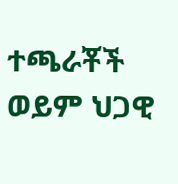ተጫራቾች ወይም ህጋዊ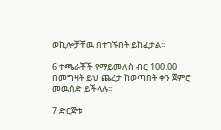ወኪሎቻቸዉ በተገኙበት ይከፈታል፡፡

6 ተጫራቾች የማይመለስ ብር 100.00 በመግዛት ይህ ጨረታ ከወጣበት ቀን ጀምሮ መዉሰድ ይችላሉ፡፡

7 ድርጅቱ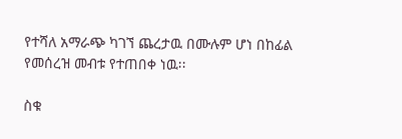የተሻለ አማራጭ ካገኘ ጨረታዉ በሙሉም ሆነ በከፊል የመሰረዝ መብቱ የተጠበቀ ነዉ፡፡

ስቁ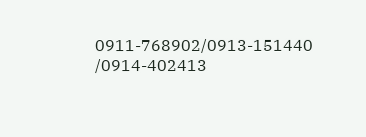0911-768902/0913-151440 /0914-402413